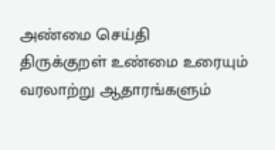அண்மை செய்தி
திருக்குறள் உண்மை உரையும் வரலாற்று ஆதாரங்களும்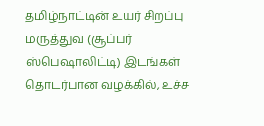தமிழ்நாட்டின் உயர் சிறப்பு மருத்துவ (சூப்பர் ஸ்பெஷாலிட்டி) இடங்கள் தொடர்பான வழக்கில், உச்ச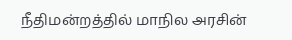நீதிமன்றத்தில் மாநில அரசின்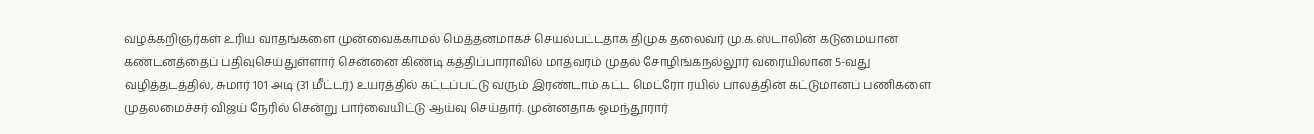வழக்கறிஞர்கள் உரிய வாதங்களை முன்வைக்காமல் மெத்தனமாகச் செயல்பட்டதாக திமுக தலைவர் மு.க.ஸ்டாலின் கடுமையான கண்டனத்தைப் பதிவுசெய்துள்ளார் சென்னை கிண்டி கத்திப்பாராவில் மாதவரம் முதல் சோழிங்கநல்லூர் வரையிலான 5-வது வழித்தடத்தில், சுமார் 101 அடி (31 மீட்டர்) உயரத்தில் கட்டப்பட்டு வரும் இரண்டாம் கட்ட மெட்ரோ ரயில் பாலத்தின் கட்டுமானப் பணிகளை முதலமைச்சர் விஜய் நேரில் சென்று பார்வையிட்டு ஆய்வு செய்தார். முன்னதாக ஓமந்தூரார்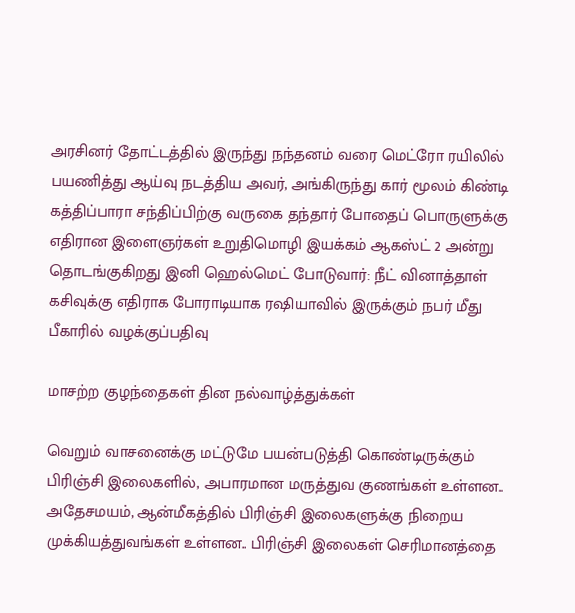அரசினர் தோட்டத்தில் இருந்து நந்தனம் வரை மெட்ரோ ரயிலில் பயணித்து ஆய்வு நடத்திய அவர், அங்கிருந்து கார் மூலம் கிண்டி கத்திப்பாரா சந்திப்பிற்கு வருகை தந்தார் போதைப் பொருளுக்கு எதிரான இளைஞர்கள் உறுதிமொழி இயக்கம் ஆகஸ்ட் 2 அன்று தொடங்குகிறது இனி ஹெல்மெட் போடுவார்: நீட் வினாத்தாள் கசிவுக்கு எதிராக போராடியாக ரஷியாவில் இருக்கும் நபர் மீது பீகாரில் வழக்குப்பதிவு

மாசற்ற குழந்தைகள் தின நல்வாழ்த்துக்கள்

வெறும் வாசனைக்கு மட்டுமே பயன்படுத்தி கொண்டிருக்கும் பிரிஞ்சி இலைகளில், அபாரமான மருத்துவ குணங்கள் உள்ளன.. அதேசமயம், ஆன்மீகத்தில் பிரிஞ்சி இலைகளுக்கு நிறைய முக்கியத்துவங்கள் உள்ளன.. பிரிஞ்சி இலைகள் செரிமானத்தை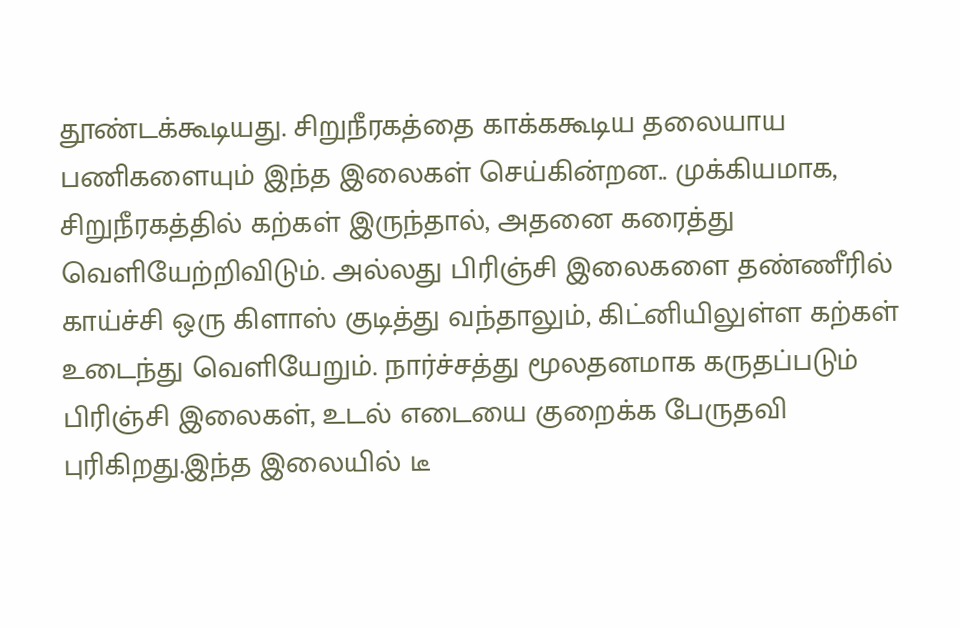தூண்டக்கூடியது. சிறுநீரகத்தை காக்ககூடிய தலையாய பணிகளையும் இந்த இலைகள் செய்கின்றன.. முக்கியமாக, சிறுநீரகத்தில் கற்கள் இருந்தால், அதனை கரைத்து வெளியேற்றிவிடும். அல்லது பிரிஞ்சி இலைகளை தண்ணீரில் காய்ச்சி ஒரு கிளாஸ் குடித்து வந்தாலும், கிட்னியிலுள்ள கற்கள் உடைந்து வெளியேறும். நார்ச்சத்து மூலதனமாக கருதப்படும் பிரிஞ்சி இலைகள், உடல் எடையை குறைக்க பேருதவி புரிகிறது.இந்த இலையில் டீ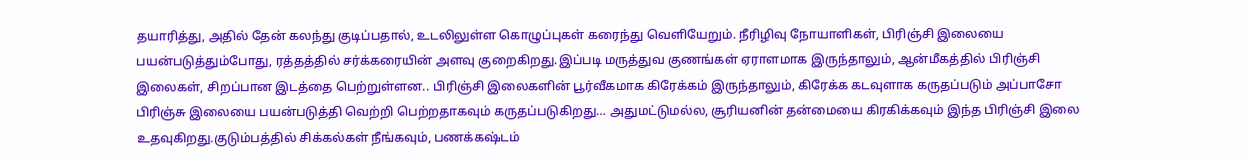தயாரித்து, அதில் தேன் கலந்து குடிப்பதால், உடலிலுள்ள கொழுப்புகள் கரைந்து வெளியேறும். நீரிழிவு நோயாளிகள், பிரிஞ்சி இலையை பயன்படுத்தும்போது, ரத்தத்தில் சர்க்கரையின் அளவு குறைகிறது.இப்படி மருத்துவ குணங்கள் ஏராளமாக இருந்தாலும், ஆன்மீகத்தில் பிரிஞ்சி இலைகள், சிறப்பான இடத்தை பெற்றுள்ளன.. பிரிஞ்சி இலைகளின் பூர்வீகமாக கிரேக்கம் இருந்தாலும், கிரேக்க கடவுளாக கருதப்படும் அப்பாசோ பிரிஞ்சு இலையை பயன்படுத்தி வெற்றி பெற்றதாகவும் கருதப்படுகிறது… அதுமட்டுமல்ல, சூரியனின் தன்மையை கிரகிக்கவும் இந்த பிரிஞ்சி இலை உதவுகிறது.குடும்பத்தில் சிக்கல்கள் நீங்கவும், பணக்கஷ்டம்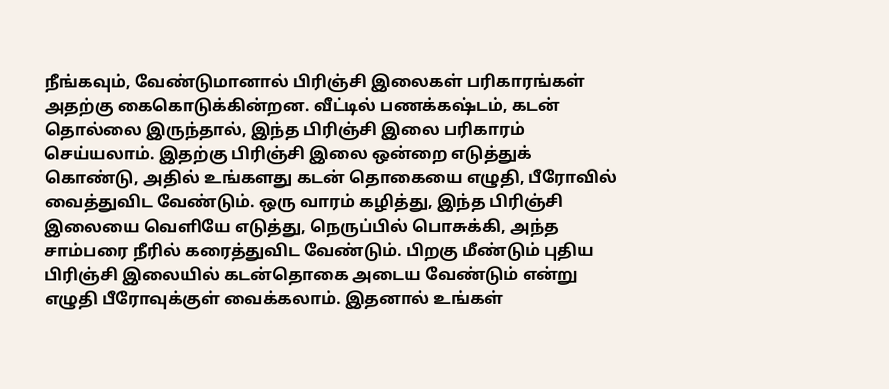நீங்கவும், வேண்டுமானால் பிரிஞ்சி இலைகள் பரிகாரங்கள் அதற்கு கைகொடுக்கின்றன. வீட்டில் பணக்கஷ்டம், கடன் தொல்லை இருந்தால், இந்த பிரிஞ்சி இலை பரிகாரம் செய்யலாம். இதற்கு பிரிஞ்சி இலை ஒன்றை எடுத்துக் கொண்டு, அதில் உங்களது கடன் தொகையை எழுதி, பீரோவில் வைத்துவிட வேண்டும். ஒரு வாரம் கழித்து, இந்த பிரிஞ்சி இலையை வெளியே எடுத்து, நெருப்பில் பொசுக்கி, அந்த சாம்பரை நீரில் கரைத்துவிட வேண்டும். பிறகு மீண்டும் புதிய பிரிஞ்சி இலையில் கடன்தொகை அடைய வேண்டும் என்று எழுதி பீரோவுக்குள் வைக்கலாம். இதனால் உங்கள்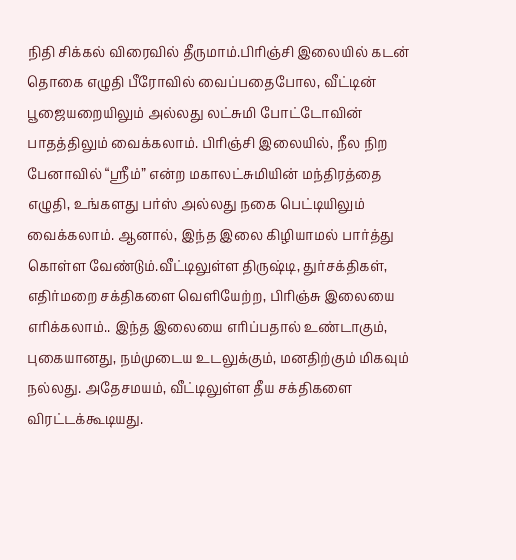நிதி சிக்கல் விரைவில் தீருமாம்.பிரிஞ்சி இலையில் கடன் தொகை எழுதி பீரோவில் வைப்பதைபோல, வீட்டின் பூஜையறையிலும் அல்லது லட்சுமி போட்டோவின் பாதத்திலும் வைக்கலாம். பிரிஞ்சி இலையில், நீல நிற பேனாவில் “ஸ்ரீம்” என்ற மகாலட்சுமியின் மந்திரத்தை எழுதி, உங்களது பர்ஸ் அல்லது நகை பெட்டியிலும் வைக்கலாம். ஆனால், இந்த இலை கிழியாமல் பார்த்து கொள்ள வேண்டும்.வீட்டிலுள்ள திருஷ்டி, துர்சக்திகள், எதிர்மறை சக்திகளை வெளியேற்ற, பிரிஞ்சு இலையை எரிக்கலாம்.. இந்த இலையை எரிப்பதால் உண்டாகும், புகையானது, நம்முடைய உடலுக்கும், மனதிற்கும் மிகவும் நல்லது. அதேசமயம், வீட்டிலுள்ள தீய சக்திகளை விரட்டக்கூடியது.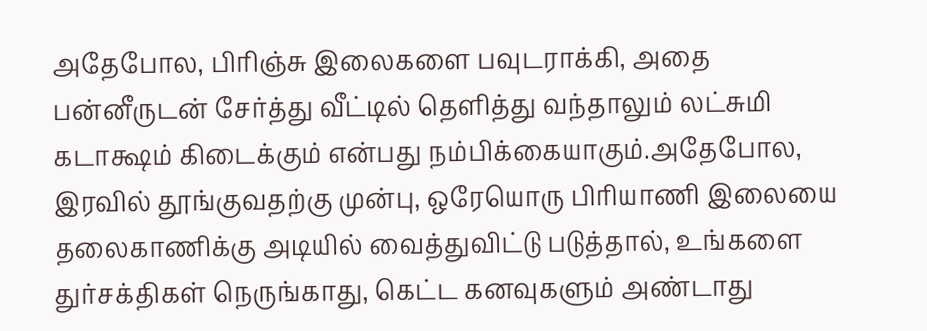அதேபோல, பிரிஞ்சு இலைகளை பவுடராக்கி, அதை பன்னீருடன் சேர்த்து வீட்டில் தெளித்து வந்தாலும் லட்சுமி கடாக்ஷம் கிடைக்கும் என்பது நம்பிக்கையாகும்.அதேபோல, இரவில் தூங்குவதற்கு முன்பு, ஒரேயொரு பிரியாணி இலையை தலைகாணிக்கு அடியில் வைத்துவிட்டு படுத்தால், உங்களை துர்சக்திகள் நெருங்காது, கெட்ட கனவுகளும் அண்டாது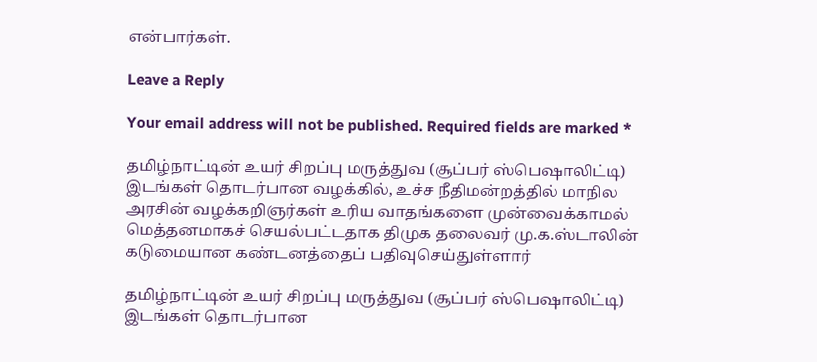என்பார்கள்.

Leave a Reply

Your email address will not be published. Required fields are marked *

தமிழ்நாட்டின் உயர் சிறப்பு மருத்துவ (சூப்பர் ஸ்பெஷாலிட்டி) இடங்கள் தொடர்பான வழக்கில், உச்ச நீதிமன்றத்தில் மாநில அரசின் வழக்கறிஞர்கள் உரிய வாதங்களை முன்வைக்காமல் மெத்தனமாகச் செயல்பட்டதாக திமுக தலைவர் மு.க.ஸ்டாலின் கடுமையான கண்டனத்தைப் பதிவுசெய்துள்ளார்

தமிழ்நாட்டின் உயர் சிறப்பு மருத்துவ (சூப்பர் ஸ்பெஷாலிட்டி) இடங்கள் தொடர்பான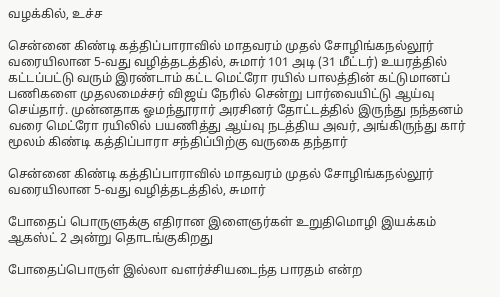வழக்கில், உச்ச

சென்னை கிண்டி கத்திப்பாராவில் மாதவரம் முதல் சோழிங்கநல்லூர் வரையிலான 5-வது வழித்தடத்தில், சுமார் 101 அடி (31 மீட்டர்) உயரத்தில் கட்டப்பட்டு வரும் இரண்டாம் கட்ட மெட்ரோ ரயில் பாலத்தின் கட்டுமானப் பணிகளை முதலமைச்சர் விஜய் நேரில் சென்று பார்வையிட்டு ஆய்வு செய்தார். முன்னதாக ஓமந்தூரார் அரசினர் தோட்டத்தில் இருந்து நந்தனம் வரை மெட்ரோ ரயிலில் பயணித்து ஆய்வு நடத்திய அவர், அங்கிருந்து கார் மூலம் கிண்டி கத்திப்பாரா சந்திப்பிற்கு வருகை தந்தார்

சென்னை கிண்டி கத்திப்பாராவில் மாதவரம் முதல் சோழிங்கநல்லூர் வரையிலான 5-வது வழித்தடத்தில், சுமார்

போதைப் பொருளுக்கு எதிரான இளைஞர்கள் உறுதிமொழி இயக்கம் ஆகஸ்ட் 2 அன்று தொடங்குகிறது

போதைப்பொருள் இல்லா வளர்ச்சியடைந்த பாரதம் என்ற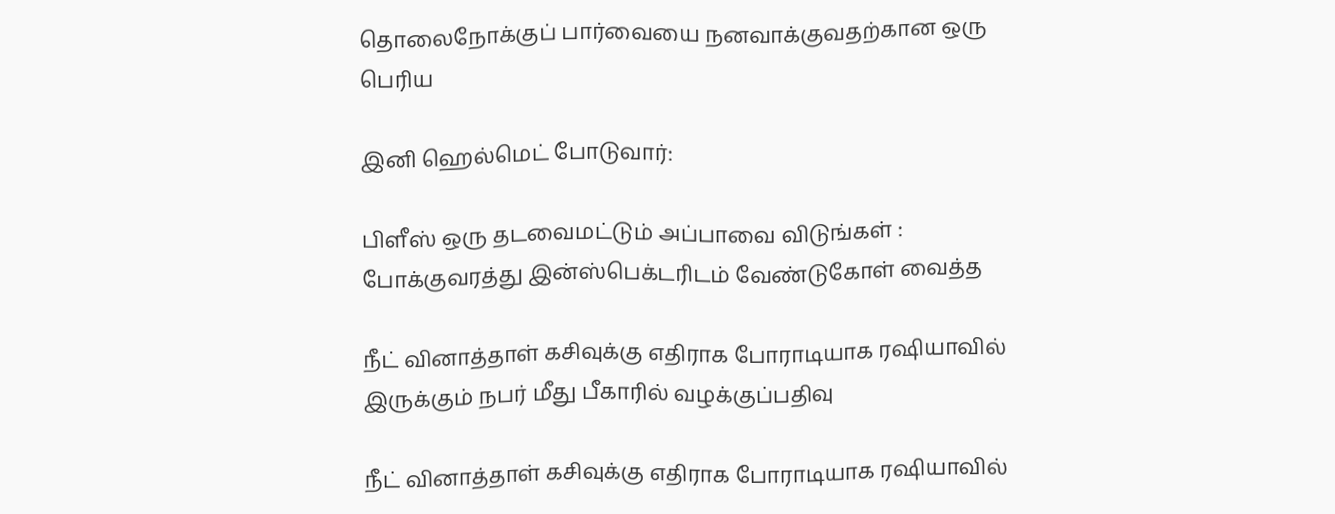தொலைநோக்குப் பார்வையை நனவாக்குவதற்கான ஒரு பெரிய

இனி ஹெல்மெட் போடுவார்:

பிளீஸ் ஒரு தடவைமட்டும் அப்பாவை விடுங்கள் : போக்குவரத்து இன்ஸ்பெக்டரிடம் வேண்டுகோள் வைத்த

நீட் வினாத்தாள் கசிவுக்கு எதிராக போராடியாக ரஷியாவில் இருக்கும் நபர் மீது பீகாரில் வழக்குப்பதிவு

நீட் வினாத்தாள் கசிவுக்கு எதிராக போராடியாக ரஷியாவில்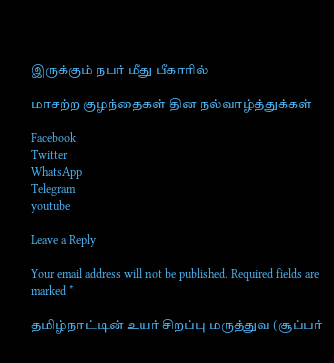இருக்கும் நபர் மீது பீகாரில்

மாசற்ற குழந்தைகள் தின நல்வாழ்த்துக்கள்

Facebook
Twitter
WhatsApp
Telegram
youtube

Leave a Reply

Your email address will not be published. Required fields are marked *

தமிழ்நாட்டின் உயர் சிறப்பு மருத்துவ (சூப்பர்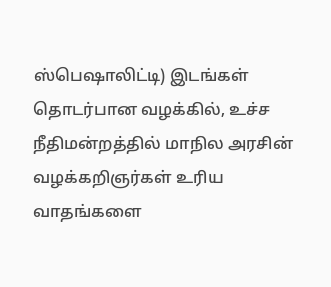ஸ்பெஷாலிட்டி) இடங்கள் தொடர்பான வழக்கில், உச்ச நீதிமன்றத்தில் மாநில அரசின் வழக்கறிஞர்கள் உரிய வாதங்களை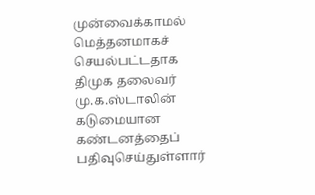முன்வைக்காமல் மெத்தனமாகச் செயல்பட்டதாக திமுக தலைவர் மு.க.ஸ்டாலின் கடுமையான கண்டனத்தைப் பதிவுசெய்துள்ளார்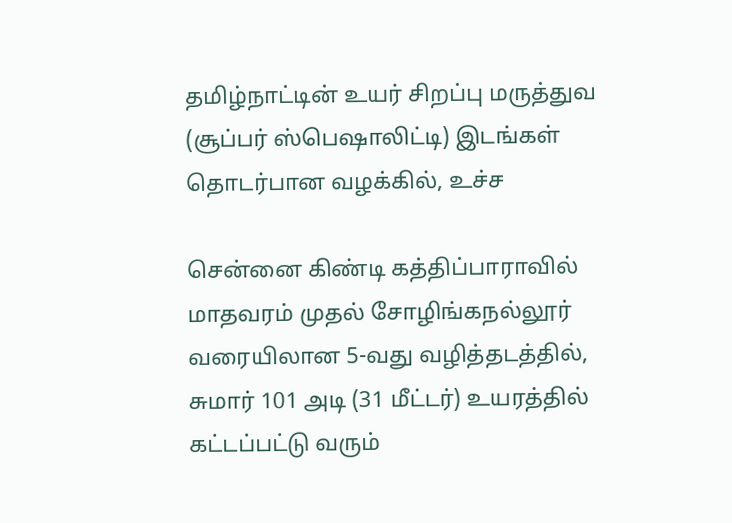தமிழ்நாட்டின் உயர் சிறப்பு மருத்துவ (சூப்பர் ஸ்பெஷாலிட்டி) இடங்கள் தொடர்பான வழக்கில், உச்ச

சென்னை கிண்டி கத்திப்பாராவில் மாதவரம் முதல் சோழிங்கநல்லூர் வரையிலான 5-வது வழித்தடத்தில், சுமார் 101 அடி (31 மீட்டர்) உயரத்தில் கட்டப்பட்டு வரும்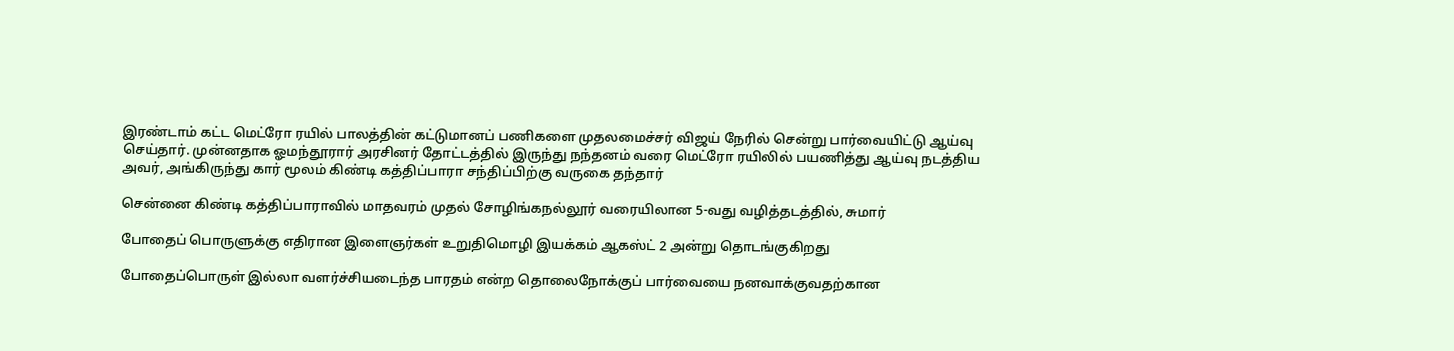இரண்டாம் கட்ட மெட்ரோ ரயில் பாலத்தின் கட்டுமானப் பணிகளை முதலமைச்சர் விஜய் நேரில் சென்று பார்வையிட்டு ஆய்வு செய்தார். முன்னதாக ஓமந்தூரார் அரசினர் தோட்டத்தில் இருந்து நந்தனம் வரை மெட்ரோ ரயிலில் பயணித்து ஆய்வு நடத்திய அவர், அங்கிருந்து கார் மூலம் கிண்டி கத்திப்பாரா சந்திப்பிற்கு வருகை தந்தார்

சென்னை கிண்டி கத்திப்பாராவில் மாதவரம் முதல் சோழிங்கநல்லூர் வரையிலான 5-வது வழித்தடத்தில், சுமார்

போதைப் பொருளுக்கு எதிரான இளைஞர்கள் உறுதிமொழி இயக்கம் ஆகஸ்ட் 2 அன்று தொடங்குகிறது

போதைப்பொருள் இல்லா வளர்ச்சியடைந்த பாரதம் என்ற தொலைநோக்குப் பார்வையை நனவாக்குவதற்கான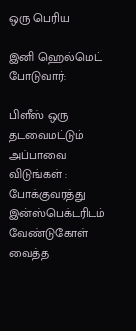ஒரு பெரிய

இனி ஹெல்மெட் போடுவார்:

பிளீஸ் ஒரு தடவைமட்டும் அப்பாவை விடுங்கள் : போக்குவரத்து இன்ஸ்பெக்டரிடம் வேண்டுகோள் வைத்த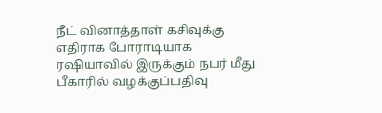நீட் வினாத்தாள் கசிவுக்கு எதிராக போராடியாக ரஷியாவில் இருக்கும் நபர் மீது பீகாரில் வழக்குப்பதிவு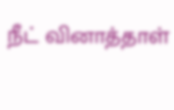நீட் வினாத்தாள்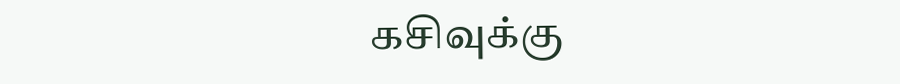கசிவுக்கு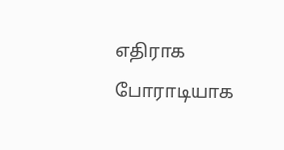எதிராக போராடியாக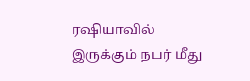ரஷியாவில் இருக்கும் நபர் மீது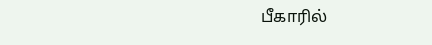பீகாரில்